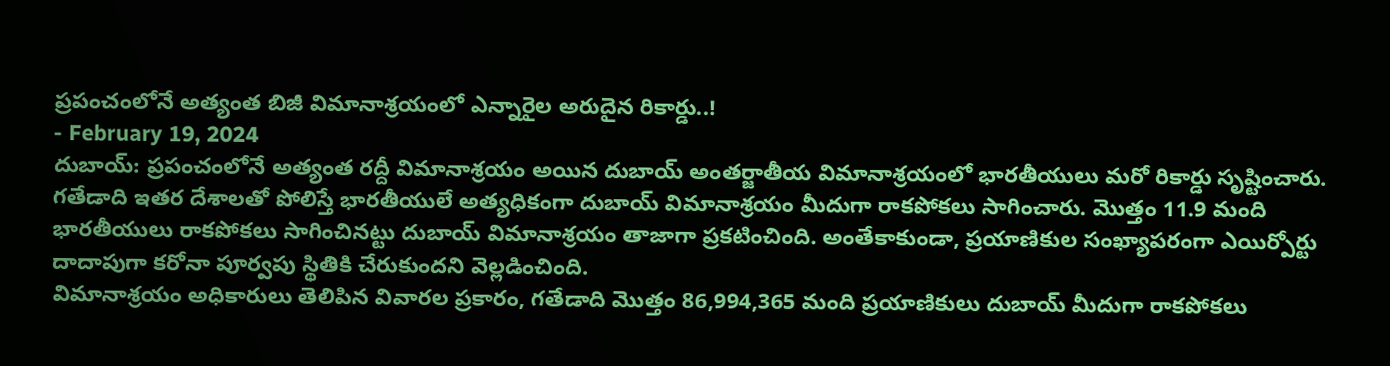ప్రపంచంలోనే అత్యంత బిజీ విమానాశ్రయంలో ఎన్నారైల అరుదైన రికార్డు..!
- February 19, 2024
దుబాయ్: ప్రపంచంలోనే అత్యంత రద్దీ విమానాశ్రయం అయిన దుబాయ్ అంతర్జాతీయ విమానాశ్రయంలో భారతీయులు మరో రికార్డు సృష్టించారు. గతేడాది ఇతర దేశాలతో పోలిస్తే భారతీయులే అత్యధికంగా దుబాయ్ విమానాశ్రయం మీదుగా రాకపోకలు సాగించారు. మొత్తం 11.9 మంది భారతీయులు రాకపోకలు సాగించినట్టు దుబాయ్ విమానాశ్రయం తాజాగా ప్రకటించింది. అంతేకాకుండా, ప్రయాణికుల సంఖ్యాపరంగా ఎయిర్పోర్టు దాదాపుగా కరోనా పూర్వపు స్థితికి చేరుకుందని వెల్లడించింది.
విమానాశ్రయం అధికారులు తెలిపిన వివారల ప్రకారం, గతేడాది మొత్తం 86,994,365 మంది ప్రయాణికులు దుబాయ్ మీదుగా రాకపోకలు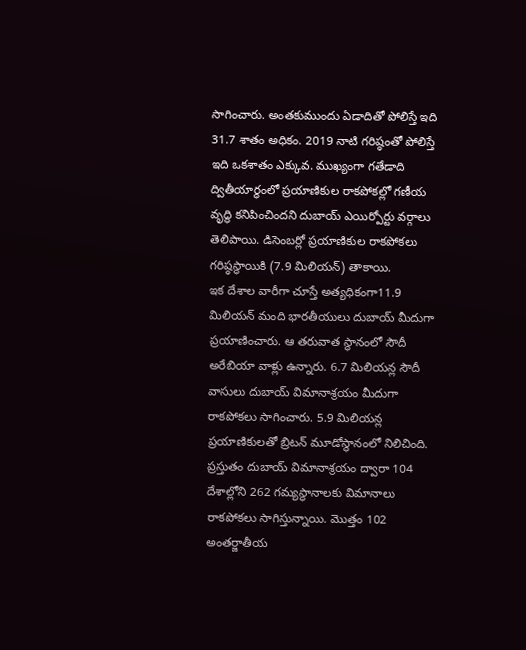సాగించారు. అంతకుముందు ఏడాదితో పోలిస్తే ఇది 31.7 శాతం అధికం. 2019 నాటి గరిష్ఠంతో పోలిస్తే ఇది ఒకశాతం ఎక్కువ. ముఖ్యంగా గతేడాది ద్వితీయార్థంలో ప్రయాణికుల రాకపోకల్లో గణీయ వృద్ధి కనిపించిందని దుబాయ్ ఎయిర్పోర్టు వర్గాలు తెలిపాయి. డిసెంబర్లో ప్రయాణికుల రాకపోకలు గరిష్ఠస్థాయికి (7.9 మిలియన్) తాకాయి.
ఇక దేశాల వారీగా చూస్తే అత్యధికంగా11.9 మిలియన్ మంది భారతీయులు దుబాయ్ మీదుగా ప్రయాణించారు. ఆ తరువాత స్థానంలో సౌదీ అరేబియా వాళ్లు ఉన్నారు. 6.7 మిలియన్ల సౌదీ వాసులు దుబాయ్ విమానాశ్రయం మీదుగా రాకపోకలు సాగించారు. 5.9 మిలియన్ల ప్రయాణికులతో బ్రిటన్ మూడోస్థానంలో నిలిచింది.
ప్రస్తుతం దుబాయ్ విమానాశ్రయం ద్వారా 104 దేశాల్లోని 262 గమ్యస్థానాలకు విమానాలు రాకపోకలు సాగిస్తున్నాయి. మొత్తం 102 అంతర్జాతీయ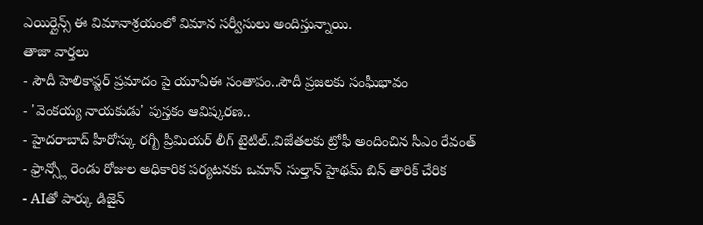ఎయిర్లైన్స్ ఈ విమానాశ్రయంలో విమాన సర్వీసులు అందిస్తున్నాయి.
తాజా వార్తలు
- సౌదీ హెలికాప్టర్ ప్రమాదం పై యూఏఈ సంతాపం..సౌదీ ప్రజలకు సంఘీభావం
- 'వెంకయ్య నాయకుడు' పుస్తకం ఆవిష్కరణ..
- హైదరాబాద్ హీరోస్కు రగ్బీ ప్రీమియర్ లీగ్ టైటిల్..విజేతలకు ట్రోఫీ అందించిన సీఎం రేవంత్
- ఫ్రాన్స్లో రెండు రోజుల అధికారిక పర్యటనకు ఒమాన్ సుల్తాన్ హైథమ్ బిన్ తారిక్ చేరిక
- AIతో పార్కు డిజైన్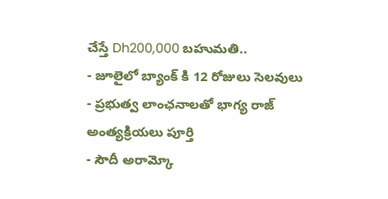చేస్తే Dh200,000 బహుమతి..
- జూలైలో బ్యాంక్ కి 12 రోజులు సెలవులు
- ప్రభుత్వ లాంఛనాలతో భాగ్య రాజ్ అంత్యక్రియలు పూర్తి
- సౌదీ అరామ్కో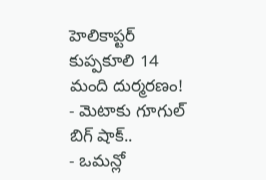హెలికాప్టర్ కుప్పకూలి 14 మంది దుర్మరణం!
- మెటాకు గూగుల్ బిగ్ షాక్..
- ఒమన్లో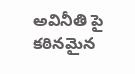అవినీతి పై కఠినమైన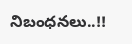నిబంధనలు..!!